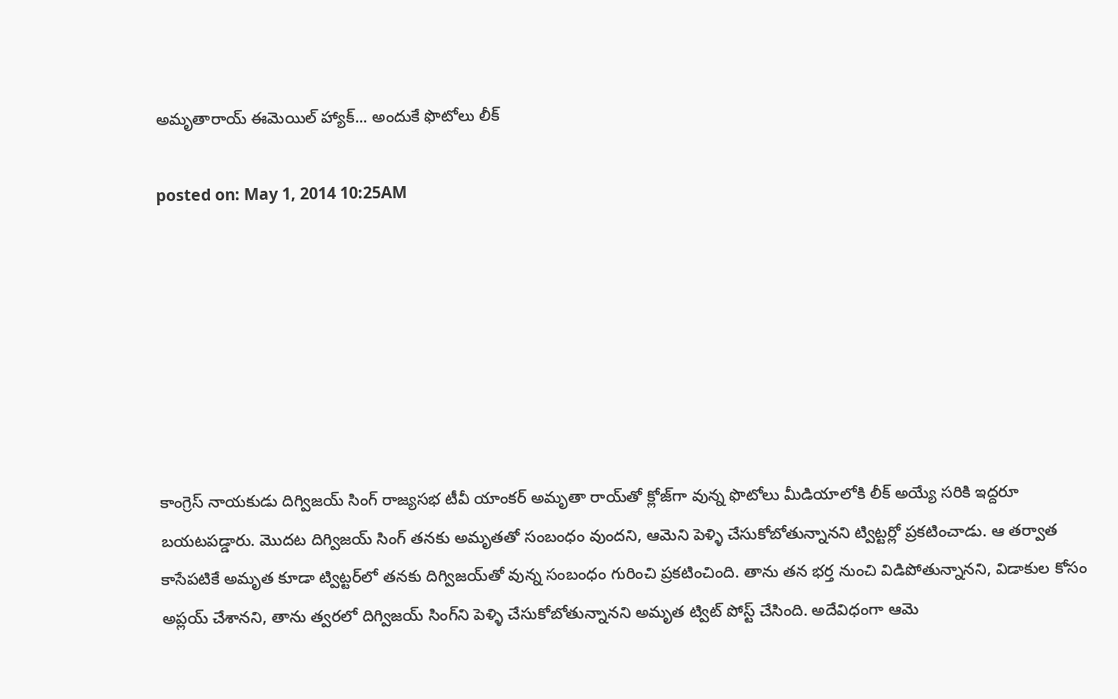అమృతారాయ్ ఈమెయిల్ హ్యాక్... అందుకే ఫొటోలు లీక్

posted on: May 1, 2014 10:25AM







కాంగ్రెస్ నాయకుడు దిగ్విజయ్ సింగ్ రాజ్యసభ టీవీ యాంకర్ అమృతా రాయ్‌తో క్లోజ్‌గా వున్న ఫొటోలు మీడియాలోకి లీక్ అయ్యే సరికి ఇద్దరూ బయటపడ్డారు. మొదట దిగ్విజయ్ సింగ్ తనకు అమృతతో సంబంధం వుందని, ఆమెని పెళ్ళి చేసుకోబోతున్నానని ట్విట్టర్లో ప్రకటించాడు. ఆ తర్వాత కాసేపటికే అమృత కూడా ట్విట్టర్‌లో తనకు దిగ్విజయ్‌తో వున్న సంబంధం గురించి ప్రకటించింది. తాను తన భర్త నుంచి విడిపోతున్నానని, విడాకుల కోసం అప్లయ్ చేశానని, తాను త్వరలో దిగ్విజయ్ సింగ్‌ని పెళ్ళి చేసుకోబోతున్నానని అమృత ట్విట్ పోస్ట్ చేసింది. అదేవిధంగా ఆమె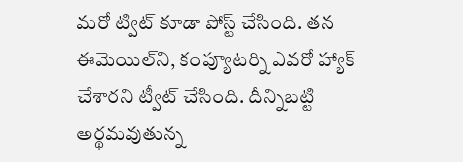మరో ట్విట్ కూడా పోస్ట్ చేసింది. తన ఈమెయిల్‌ని, కంప్యూటర్ని ఎవరో హ్యాక్ చేశారని ట్వీట్ చేసింది. దీన్నిబట్టి అర్థమవుతున్న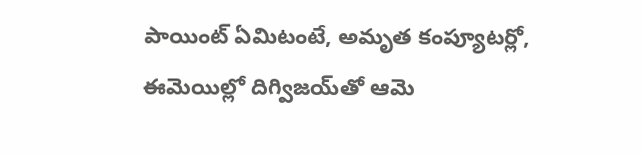పాయింట్ ఏమిటంటే, అమృత కంప్యూటర్లో, ఈమెయిల్లో దిగ్విజయ్‌తో ఆమె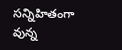సన్నిహితంగా వున్న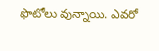ఫొటోలు వున్నాయి. ఎవరో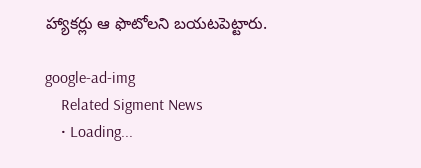హ్యాకర్లు ఆ ఫొటోలని బయటపెట్టారు.

google-ad-img
    Related Sigment News
    • Loading...